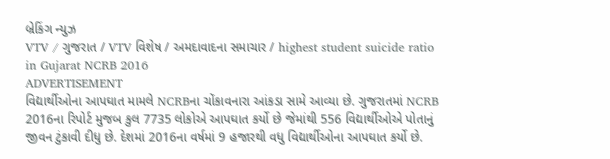બ્રેકિંગ ન્યુઝ
VTV / ગુજરાત / VTV વિશેષ / અમદાવાદના સમાચાર / highest student suicide ratio in Gujarat NCRB 2016
ADVERTISEMENT
વિદ્યાર્થીઓના આપઘાત મામલે NCRBના ચોંકાવનારા આંકડા સામે આવ્યા છે. ગુજરાતમાં NCRB 2016ના રિપોર્ટ મુજબ કુલ 7735 લોકોએ આપઘાત કર્યો છે જેમાંથી 556 વિદ્યાર્થીઓએ પોતાનું જીવન ટુંકાવી દીધુ છે. દેશમાં 2016ના વર્ષમાં 9 હજારથી વધુ વિદ્યાર્થીઓના આપઘાત કર્યો છે.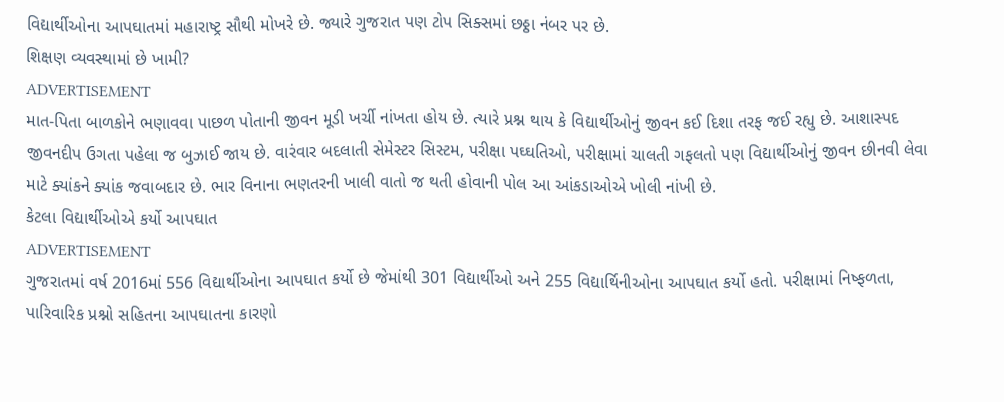વિદ્યાર્થીઓના આપઘાતમાં મહારાષ્ટ્ર સૌથી મોખરે છે. જ્યારે ગુજરાત પણ ટોપ સિક્સમાં છઠ્ઠા નંબર પર છે.
શિક્ષણ વ્યવસ્થામાં છે ખામી?
ADVERTISEMENT
માત-પિતા બાળકોને ભણાવવા પાછળ પોતાની જીવન મૂડી ખર્ચી નાંખતા હોય છે. ત્યારે પ્રશ્ન થાય કે વિદ્યાર્થીઓનું જીવન કઈ દિશા તરફ જઈ રહ્યુ છે. આશાસ્પદ જીવનદીપ ઉગતા પહેલા જ બુઝાઈ જાય છે. વારંવાર બદલાતી સેમેસ્ટર સિસ્ટમ, પરીક્ષા પઘ્ઘતિઓ, પરીક્ષામાં ચાલતી ગફલતો પણ વિદ્યાર્થીઓનું જીવન છીનવી લેવા માટે ક્યાંકને ક્યાંક જવાબદાર છે. ભાર વિનાના ભણતરની ખાલી વાતો જ થતી હોવાની પોલ આ આંકડાઓએ ખોલી નાંખી છે.
કેટલા વિદ્યાર્થીઓએ કર્યો આપઘાત
ADVERTISEMENT
ગુજરાતમાં વર્ષ 2016માં 556 વિદ્યાર્થીઓના આપઘાત કર્યો છે જેમાંથી 301 વિદ્યાર્થીઓ અને 255 વિદ્યાર્થિનીઓના આપઘાત કર્યો હતો. પરીક્ષામાં નિષ્ફળતા, પારિવારિક પ્રશ્નો સહિતના આપઘાતના કારણો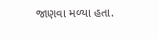જાણવા મળ્યા હતા.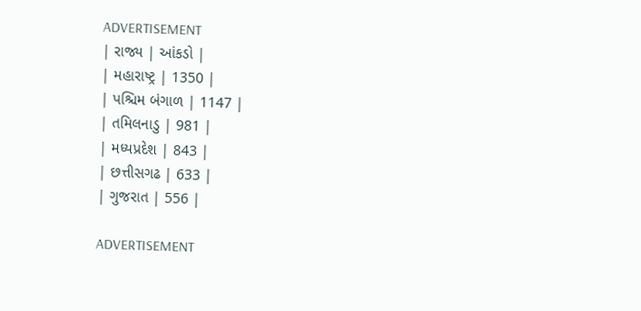ADVERTISEMENT
| રાજ્ય | આંકડો |
| મહારાષ્ટ્ર | 1350 |
| પશ્ચિમ બંગાળ | 1147 |
| તમિલનાડુ | 981 |
| મધ્યપ્રદેશ | 843 |
| છત્તીસગઢ | 633 |
| ગુજરાત | 556 |

ADVERTISEMENT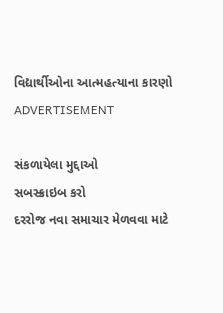વિદ્યાર્થીઓના આત્મહત્યાના કારણો
ADVERTISEMENT

સંકળાયેલા મુદ્દાઓ
સબસ્ક્રાઇબ કરો
દરરોજ નવા સમાચાર મેળવવા માટે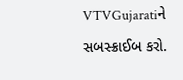VTVGujaratiને સબસ્ક્રાઈબ કરો.